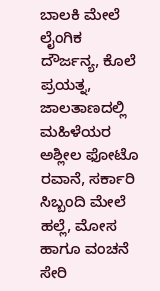ಬಾಲಕಿ ಮೇಲೆ ಲೈಂಗಿಕ ದೌರ್ಜನ್ಯ, ಕೊಲೆ ಪ್ರಯತ್ನ, ಜಾಲತಾಣದಲ್ಲಿ ಮಹಿಳೆಯರ ಅಶ್ಲೀಲ ಫೋಟೊ ರವಾನೆ, ಸರ್ಕಾರಿ ಸಿಬ್ಬಂದಿ ಮೇಲೆ ಹಲ್ಲೆ, ಮೋಸ ಹಾಗೂ ವಂಚನೆ ಸೇರಿ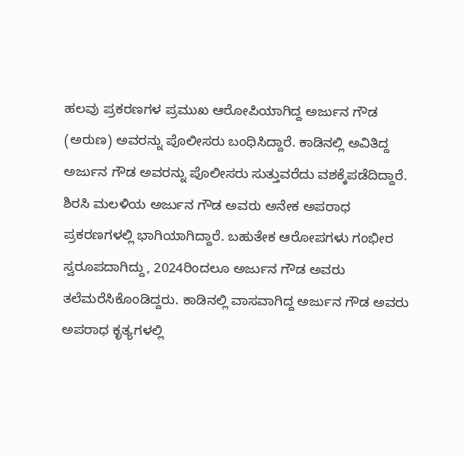ಹಲವು ಪ್ರಕರಣಗಳ ಪ್ರಮುಖ ಆರೋಪಿಯಾಗಿದ್ದ ಅರ್ಜುನ ಗೌಡ (ಅರುಣ) ಅವರನ್ನು ಪೊಲೀಸರು ಬಂಧಿಸಿದ್ದಾರೆ. ಕಾಡಿನಲ್ಲಿ ಅವಿತಿದ್ದ ಅರ್ಜುನ ಗೌಡ ಅವರನ್ನು ಪೊಲೀಸರು ಸುತ್ತುವರೆದು ವಶಕ್ಕೆಪಡೆದಿದ್ದಾರೆ.
ಶಿರಸಿ ಮಲಳಿಯ ಅರ್ಜುನ ಗೌಡ ಅವರು ಅನೇಕ ಅಪರಾಧ ಪ್ರಕರಣಗಳಲ್ಲಿ ಭಾಗಿಯಾಗಿದ್ದಾರೆ. ಬಹುತೇಕ ಆರೋಪಗಳು ಗಂಭೀರ ಸ್ವರೂಪದಾಗಿದ್ದು, 2024ರಿಂದಲೂ ಅರ್ಜುನ ಗೌಡ ಅವರು ತಲೆಮರೆಸಿಕೊಂಡಿದ್ದರು. ಕಾಡಿನಲ್ಲಿ ವಾಸವಾಗಿದ್ದ ಅರ್ಜುನ ಗೌಡ ಅವರು ಅಪರಾಧ ಕೃತ್ಯಗಳಲ್ಲಿ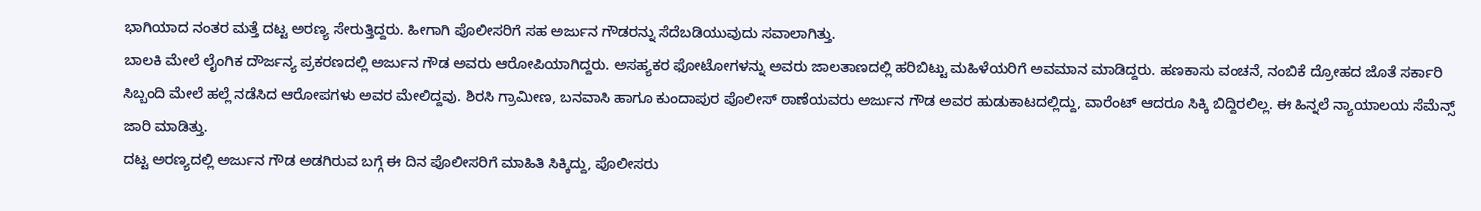ಭಾಗಿಯಾದ ನಂತರ ಮತ್ತೆ ದಟ್ಟ ಅರಣ್ಯ ಸೇರುತ್ತಿದ್ದರು. ಹೀಗಾಗಿ ಪೊಲೀಸರಿಗೆ ಸಹ ಅರ್ಜುನ ಗೌಡರನ್ನು ಸೆದೆಬಡಿಯುವುದು ಸವಾಲಾಗಿತ್ತು.
ಬಾಲಕಿ ಮೇಲೆ ಲೈಂಗಿಕ ದೌರ್ಜನ್ಯ ಪ್ರಕರಣದಲ್ಲಿ ಅರ್ಜುನ ಗೌಡ ಅವರು ಆರೋಪಿಯಾಗಿದ್ದರು. ಅಸಹ್ಯಕರ ಫೋಟೋಗಳನ್ನು ಅವರು ಜಾಲತಾಣದಲ್ಲಿ ಹರಿಬಿಟ್ಟು ಮಹಿಳೆಯರಿಗೆ ಅವಮಾನ ಮಾಡಿದ್ದರು. ಹಣಕಾಸು ವಂಚನೆ, ನಂಬಿಕೆ ದ್ರೋಹದ ಜೊತೆ ಸರ್ಕಾರಿ ಸಿಬ್ಬಂದಿ ಮೇಲೆ ಹಲ್ಲೆ ನಡೆಸಿದ ಆರೋಪಗಳು ಅವರ ಮೇಲಿದ್ದವು. ಶಿರಸಿ ಗ್ರಾಮೀಣ, ಬನವಾಸಿ ಹಾಗೂ ಕುಂದಾಪುರ ಪೊಲೀಸ್ ಠಾಣೆಯವರು ಅರ್ಜುನ ಗೌಡ ಅವರ ಹುಡುಕಾಟದಲ್ಲಿದ್ದು, ವಾರೆಂಟ್ ಆದರೂ ಸಿಕ್ಕಿ ಬಿದ್ದಿರಲಿಲ್ಲ. ಈ ಹಿನ್ನಲೆ ನ್ಯಾಯಾಲಯ ಸೆಮೆನ್ಸ್ ಜಾರಿ ಮಾಡಿತ್ತು.
ದಟ್ಟ ಅರಣ್ಯದಲ್ಲಿ ಅರ್ಜುನ ಗೌಡ ಅಡಗಿರುವ ಬಗ್ಗೆ ಈ ದಿನ ಪೊಲೀಸರಿಗೆ ಮಾಹಿತಿ ಸಿಕ್ಕಿದ್ದು, ಪೊಲೀಸರು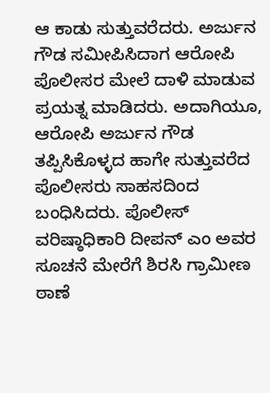ಆ ಕಾಡು ಸುತ್ತುವರೆದರು. ಅರ್ಜುನ ಗೌಡ ಸಮೀಪಿಸಿದಾಗ ಆರೋಪಿ ಪೊಲೀಸರ ಮೇಲೆ ದಾಳಿ ಮಾಡುವ ಪ್ರಯತ್ನ ಮಾಡಿದರು. ಅದಾಗಿಯೂ, ಆರೋಪಿ ಅರ್ಜುನ ಗೌಡ ತಪ್ಪಿಸಿಕೊಳ್ಳದ ಹಾಗೇ ಸುತ್ತುವರೆದ ಪೊಲೀಸರು ಸಾಹಸದಿಂದ ಬಂಧಿಸಿದರು. ಪೊಲೀಸ್ ವರಿಷ್ಠಾಧಿಕಾರಿ ದೀಪನ್ ಎಂ ಅವರ ಸೂಚನೆ ಮೇರೆಗೆ ಶಿರಸಿ ಗ್ರಾಮೀಣ ಠಾಣೆ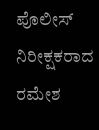ಪೊಲೀಸ್ ನಿರೀಕ್ಷಕರಾದ ರಮೇಶ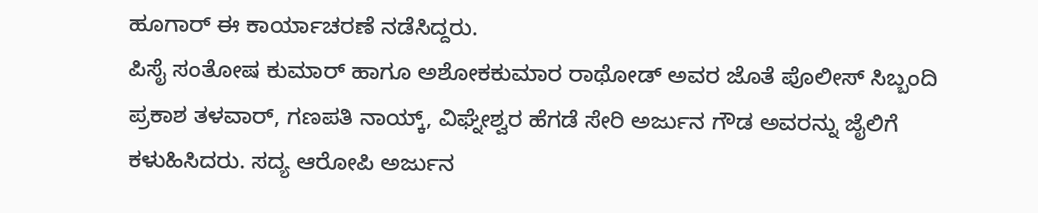ಹೂಗಾರ್ ಈ ಕಾರ್ಯಾಚರಣೆ ನಡೆಸಿದ್ದರು.
ಪಿಸೈ ಸಂತೋಷ ಕುಮಾರ್ ಹಾಗೂ ಅಶೋಕಕುಮಾರ ರಾಥೋಡ್ ಅವರ ಜೊತೆ ಪೊಲೀಸ್ ಸಿಬ್ಬಂದಿ ಪ್ರಕಾಶ ತಳವಾರ್, ಗಣಪತಿ ನಾಯ್ಕ್, ವಿಘ್ನೇಶ್ವರ ಹೆಗಡೆ ಸೇರಿ ಅರ್ಜುನ ಗೌಡ ಅವರನ್ನು ಜೈಲಿಗೆ ಕಳುಹಿಸಿದರು. ಸದ್ಯ ಆರೋಪಿ ಅರ್ಜುನ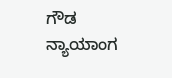ಗೌಡ ನ್ಯಾಯಾಂಗ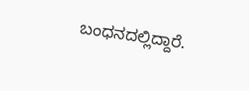ಬಂಧನದಲ್ಲಿದ್ದಾರೆ.